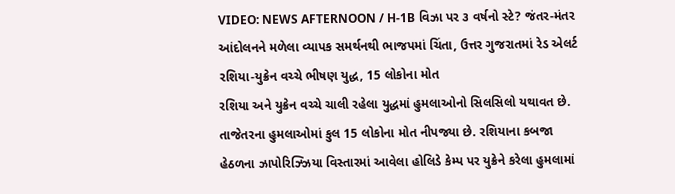VIDEO: NEWS AFTERNOON / H-1B વિઝા પર ૩ વર્ષનો સ્ટે? જંતર-મંતર આંદોલનને મળેલા વ્યાપક સમર્થનથી ભાજપમાં ચિંતા, ઉત્તર ગુજરાતમાં રેડ એલર્ટ
રશિયા-યુક્રેન વચ્ચે ભીષણ યુદ્ધ, 15 લોકોના મોત
રશિયા અને યુક્રેન વચ્ચે ચાલી રહેલા યુદ્ધમાં હુમલાઓનો સિલસિલો યથાવત છે. તાજેતરના હુમલાઓમાં કુલ 15 લોકોના મોત નીપજ્યા છે. રશિયાના કબજા હેઠળના ઝાપોરિઝ્ઝિયા વિસ્તારમાં આવેલા હોલિડે કેમ્પ પર યુક્રેને કરેલા હુમલામાં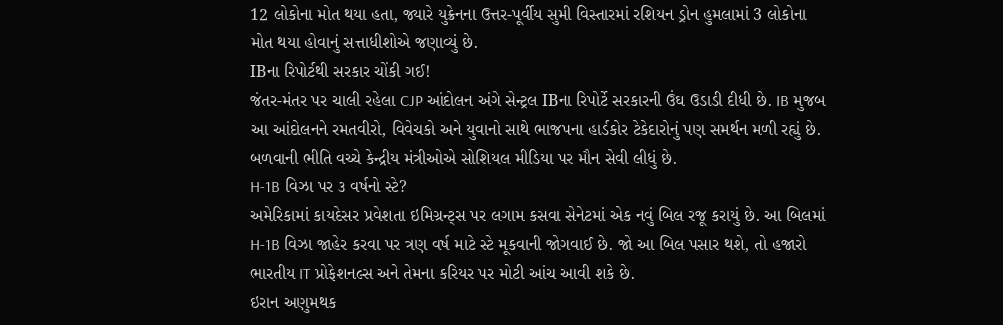12 લોકોના મોત થયા હતા, જ્યારે યુક્રેનના ઉત્તર-પૂર્વીય સુમી વિસ્તારમાં રશિયન ડ્રોન હુમલામાં 3 લોકોના મોત થયા હોવાનું સત્તાધીશોએ જણાવ્યું છે.
IBના રિપોર્ટથી સરકાર ચોંકી ગઈ!
જંતર-મંતર પર ચાલી રહેલા CJP આંદોલન અંગે સેન્ટ્રલ IBના રિપોર્ટે સરકારની ઉંઘ ઉડાડી દીધી છે. IB મુજબ આ આંદોલનને રમતવીરો, વિવેચકો અને યુવાનો સાથે ભાજપના હાર્ડકોર ટેકેદારોનું પણ સમર્થન મળી રહ્યું છે. બળવાની ભીતિ વચ્ચે કેન્દ્રીય મંત્રીઓએ સોશિયલ મીડિયા પર મૌન સેવી લીધું છે.
H-1B વિઝા પર ૩ વર્ષનો સ્ટે?
અમેરિકામાં કાયદેસર પ્રવેશતા ઇમિગ્રન્ટ્સ પર લગામ કસવા સેનેટમાં એક નવું બિલ રજૂ કરાયું છે. આ બિલમાં H-1B વિઝા જાહેર કરવા પર ત્રણ વર્ષ માટે સ્ટે મૂકવાની જોગવાઈ છે. જો આ બિલ પસાર થશે, તો હજારો ભારતીય IT પ્રોફેશનલ્સ અને તેમના કરિયર પર મોટી આંચ આવી શકે છે.
ઇરાન અણુમથક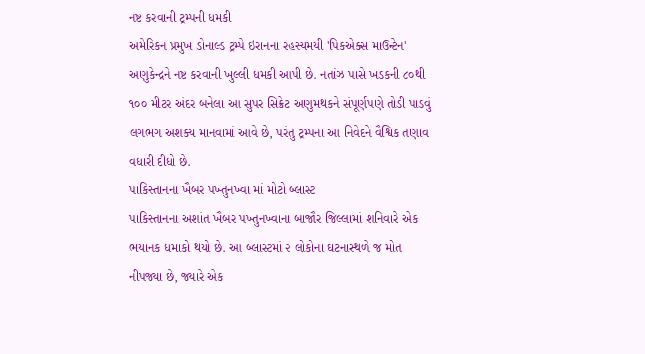નષ્ટ કરવાની ટ્રમ્પની ધમકી
અમેરિકન પ્રમુખ ડોનાલ્ડ ટ્રમ્પે ઇરાનના રહસ્યમયી 'પિકએક્સ માઉન્ટેન' અણુકેન્દ્રને નષ્ટ કરવાની ખુલ્લી ધમકી આપી છે. નતાંઝ પાસે ખડકની ૮૦થી ૧૦૦ મીટર અંદર બનેલા આ સુપર સિક્રેટ અણુમથકને સંપૂર્ણપણે તોડી પાડવું લગભગ અશક્ય માનવામાં આવે છે, પરંતુ ટ્રમ્પના આ નિવેદને વૈશ્વિક તણાવ વધારી દીધો છે.
પાકિસ્તાનના ખૈબર પખ્તુનખ્વા માં મોટો બ્લાસ્ટ
પાકિસ્તાનના અશાંત ખૈબર પખ્તુનખ્વાના બાજૌર જિલ્લામાં શનિવારે એક ભયાનક ધમાકો થયો છે. આ બ્લાસ્ટમાં ૨ લોકોના ઘટનાસ્થળે જ મોત નીપજ્યા છે, જ્યારે એક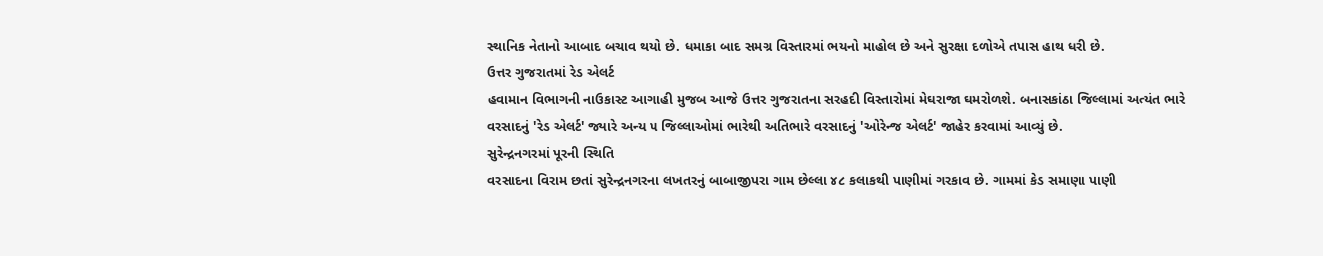સ્થાનિક નેતાનો આબાદ બચાવ થયો છે. ધમાકા બાદ સમગ્ર વિસ્તારમાં ભયનો માહોલ છે અને સુરક્ષા દળોએ તપાસ હાથ ધરી છે.
ઉત્તર ગુજરાતમાં રેડ એલર્ટ
હવામાન વિભાગની નાઉકાસ્ટ આગાહી મુજબ આજે ઉત્તર ગુજરાતના સરહદી વિસ્તારોમાં મેઘરાજા ઘમરોળશે. બનાસકાંઠા જિલ્લામાં અત્યંત ભારે વરસાદનું 'રેડ એલર્ટ' જ્યારે અન્ય ૫ જિલ્લાઓમાં ભારેથી અતિભારે વરસાદનું 'ઓરેન્જ એલર્ટ' જાહેર કરવામાં આવ્યું છે.
સુરેન્દ્રનગરમાં પૂરની સ્થિતિ
વરસાદના વિરામ છતાં સુરેન્દ્રનગરના લખતરનું બાબાજીપરા ગામ છેલ્લા ૪૮ કલાકથી પાણીમાં ગરકાવ છે. ગામમાં કેડ સમાણા પાણી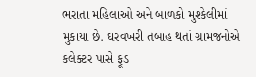ભરાતા મહિલાઓ અને બાળકો મુશ્કેલીમાં મુકાયા છે. ઘરવખરી તબાહ થતાં ગ્રામજનોએ કલેક્ટર પાસે ફૂડ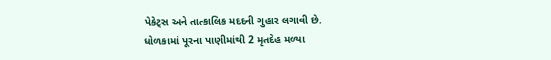પેકેટ્સ અને તાત્કાલિક મદદની ગુહાર લગાવી છે.
ધોળકામાં પૂરના પાણીમાંથી 2 મૃતદેહ મળ્યા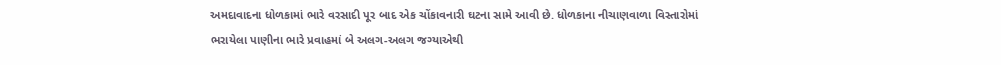અમદાવાદના ધોળકામાં ભારે વરસાદી પૂર બાદ એક ચોંકાવનારી ઘટના સામે આવી છે. ધોળકાના નીચાણવાળા વિસ્તારોમાં ભરાયેલા પાણીના ભારે પ્રવાહમાં બે અલગ-અલગ જગ્યાએથી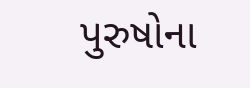પુરુષોના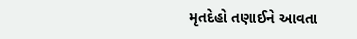મૃતદેહો તણાઈને આવતા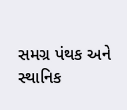સમગ્ર પંથક અને સ્થાનિક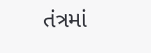તંત્રમાં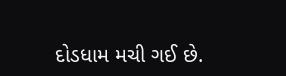દોડધામ મચી ગઈ છે.